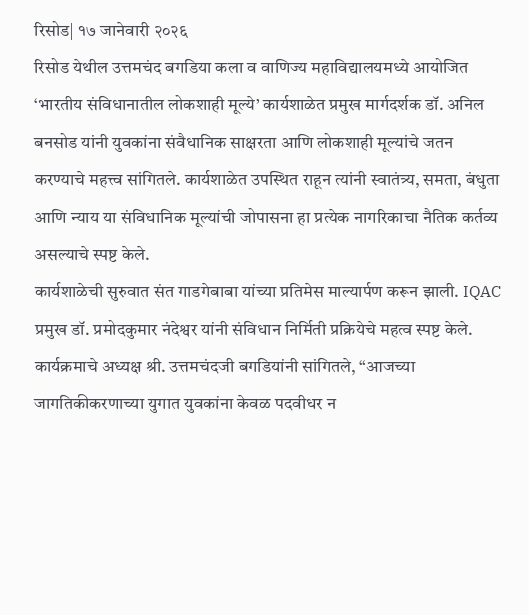रिसोड| १७ जानेवारी २०२६
रिसोड येथील उत्तमचंद बगडिया कला व वाणिज्य महाविद्यालयमध्ये आयोजित ‘भारतीय संविधानातील लोकशाही मूल्ये’ कार्यशाळेत प्रमुख मार्गदर्शक डॉ. अनिल बनसोड यांनी युवकांना संवैधानिक साक्षरता आणि लोकशाही मूल्यांचे जतन करण्याचे महत्त्व सांगितले. कार्यशाळेत उपस्थित राहून त्यांनी स्वातंत्र्य, समता, बंधुता आणि न्याय या संविधानिक मूल्यांची जोपासना हा प्रत्येक नागरिकाचा नैतिक कर्तव्य असल्याचे स्पष्ट केले.
कार्यशाळेची सुरुवात संत गाडगेबाबा यांच्या प्रतिमेस माल्यार्पण करून झाली. IQAC प्रमुख डॉ. प्रमोदकुमार नंदेश्वर यांनी संविधान निर्मिती प्रक्रियेचे महत्व स्पष्ट केले. कार्यक्रमाचे अध्यक्ष श्री. उत्तमचंदजी बगडियांनी सांगितले, “आजच्या जागतिकीकरणाच्या युगात युवकांना केवळ पदवीधर न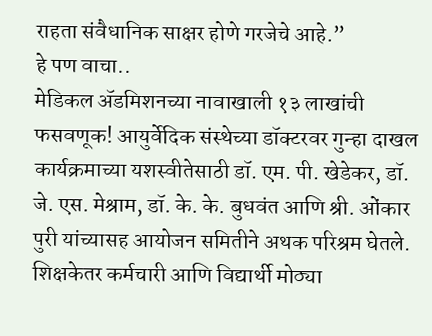राहता संवैधानिक साक्षर होणे गरजेचे आहे.”
हे पण वाचा..
मेडिकल ॲडमिशनच्या नावाखाली १३ लाखांची फसवणूक! आयुर्वेदिक संस्थेच्या डॉक्टरवर गुन्हा दाखल
कार्यक्रमाच्या यशस्वीतेसाठी डॉ. एम. पी. खेडेकर, डॉ. जे. एस. मेश्राम, डॉ. के. के. बुधवंत आणि श्री. ओंकार पुरी यांच्यासह आयोजन समितीने अथक परिश्रम घेतले. शिक्षकेतर कर्मचारी आणि विद्यार्थी मोठ्या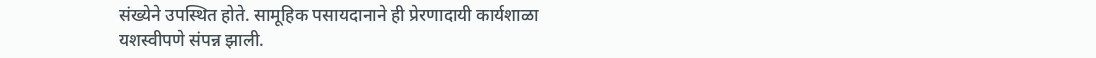संख्येने उपस्थित होते. सामूहिक पसायदानाने ही प्रेरणादायी कार्यशाळा यशस्वीपणे संपन्न झाली.